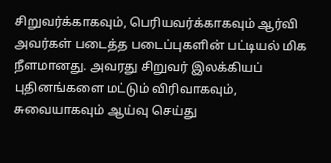சிறுவர்க்காகவும், பெரியவர்க்காகவும் ஆர்வி அவர்கள் படைத்த படைப்புகளின் பட்டியல் மிக நீளமானது. அவரது சிறுவர் இலக்கியப் புதினங்களை மட்டும் விரிவாகவும், சுவையாகவும் ஆய்வு செய்து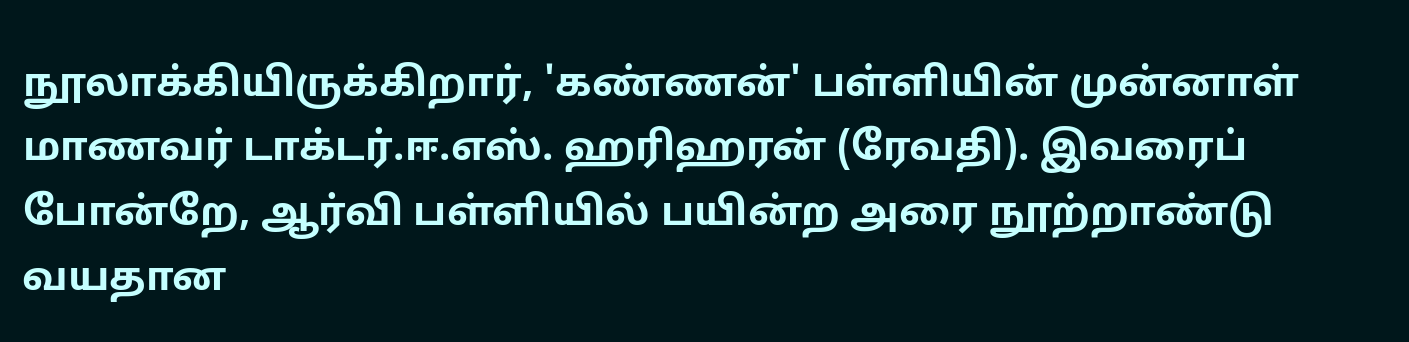நூலாக்கியிருக்கிறார், 'கண்ணன்' பள்ளியின் முன்னாள் மாணவர் டாக்டர்.ஈ.எஸ். ஹரிஹரன் (ரேவதி). இவரைப் போன்றே, ஆர்வி பள்ளியில் பயின்ற அரை நூற்றாண்டு வயதான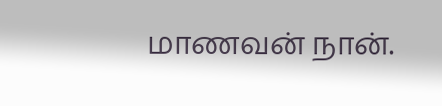மாணவன் நான்.